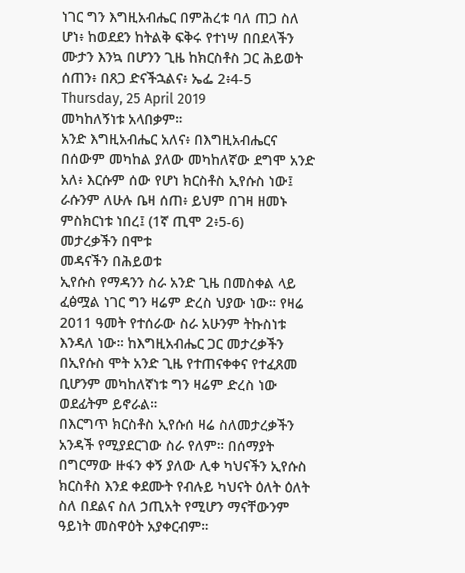ነገር ግን እግዚአብሔር በምሕረቱ ባለ ጠጋ ስለ ሆነ፥ ከወደደን ከትልቅ ፍቅሩ የተነሣ በበደላችን ሙታን እንኳ በሆንን ጊዜ ከክርስቶስ ጋር ሕይወት ሰጠን፥ በጸጋ ድናችኋልና፥ ኤፌ 2፥4-5
Thursday, 25 April 2019
መካከለኝነቱ አላበቃም።
አንድ እግዚአብሔር አለና፥ በእግዚአብሔርና በሰውም መካከል ያለው መካከለኛው ደግሞ አንድ አለ፥ እርሱም ሰው የሆነ ክርስቶስ ኢየሱስ ነው፤ ራሱንም ለሁሉ ቤዛ ሰጠ፥ ይህም በገዛ ዘመኑ ምስክርነቱ ነበረ፤ (1ኛ ጢሞ 2፥5-6)
መታረቃችን በሞቱ
መዳናችን በሕይወቱ
ኢየሱስ የማዳንን ስራ አንድ ጊዜ በመስቀል ላይ ፈፅሟል ነገር ግን ዛሬም ድረስ ህያው ነው። የዛሬ 2011 ዓመት የተሰራው ስራ አሁንም ትኩስነቱ እንዳለ ነው። ከእግዚአብሔር ጋር መታረቃችን በኢየሱስ ሞት አንድ ጊዜ የተጠናቀቀና የተፈጸመ ቢሆንም መካከለኛነቱ ግን ዛሬም ድረስ ነው ወደፊትም ይኖራል።
በእርግጥ ክርስቶስ ኢየሱሰ ዛሬ ስለመታረቃችን አንዳች የሚያደርገው ስራ የለም። በሰማያት በግርማው ዙፋን ቀኝ ያለው ሊቀ ካህናችን ኢየሱስ ክርስቶስ እንደ ቀደሙት የብሉይ ካህናት ዕለት ዕለት ስለ በደልና ስለ ኃጢአት የሚሆን ማናቸውንም ዓይነት መስዋዕት አያቀርብም።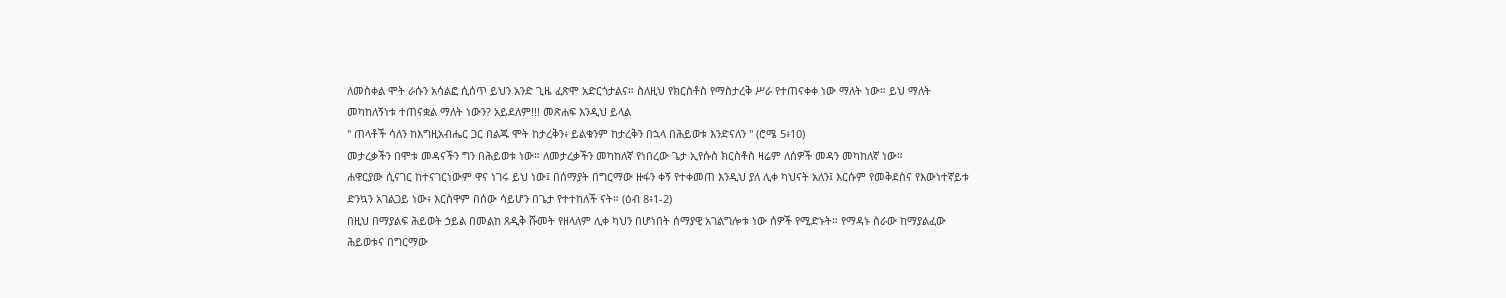ለመስቀል ሞት ራሱን አሳልፎ ሲሰጥ ይህን አንድ ጊዜ ፈጽሞ አድርጎታልና። ስለዚህ የክርስቶስ የማስታረቅ ሥራ የተጠናቀቀ ነው ማለት ነው። ይህ ማለት መካከለኝነቱ ተጠናቋል ማለት ነውን? አይደለም!!! መጽሐፍ እንዲህ ይላል
" ጠላቶች ሳለን ከእግዚአብሔር ጋር በልጁ ሞት ከታረቅን፥ ይልቁንም ከታረቅን በኋላ በሕይወቱ እንድናለን " (ሮሜ 5፥10)
መታረቃችን በሞቱ መዳናችን ግን በሕይወቱ ነው። ለመታረቃችን መካከለኛ የነበረው ጌታ ኢየሱስ ክርስቶስ ዛሬም ለሰዎች መዳን መካከለኛ ነው።
ሐዋርያው ሲናገር ከተናገርነውም ዋና ነገሩ ይህ ነው፤ በሰማያት በግርማው ዙፋን ቀኝ የተቀመጠ እንዲህ ያለ ሊቀ ካህናት አለን፤ እርሱም የመቅደስና የእውነተኛይቱ ድንኳን አገልጋይ ነው፥ እርስዋም በሰው ሳይሆን በጌታ የተተከለች ናት። (ዕብ 8፥1-2)
በዚህ በማያልፍ ሕይወት ኃይል በመልከ ጸዲቅ ሹመት የዘላለም ሊቀ ካህን በሆነበት ሰማያዊ አገልግሎቱ ነው ሰዎች የሚድኑት። የማዳኑ ስራው ከማያልፈው ሕይወቱና በግርማው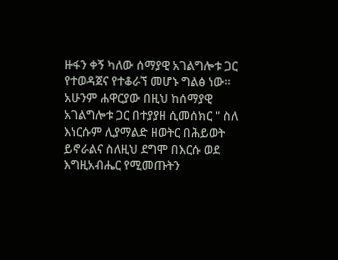ዙፋን ቀኝ ካለው ሰማያዊ አገልግሎቱ ጋር የተወዳጀና የተቆራኘ መሆኑ ግልፅ ነው።
አሁንም ሐዋርያው በዚህ ከሰማያዊ አገልግሎቱ ጋር በተያያዘ ሲመሰክር " ስለ እነርሱም ሊያማልድ ዘወትር በሕይወት ይኖራልና ስለዚህ ደግሞ በእርሱ ወደ እግዚአብሔር የሚመጡትን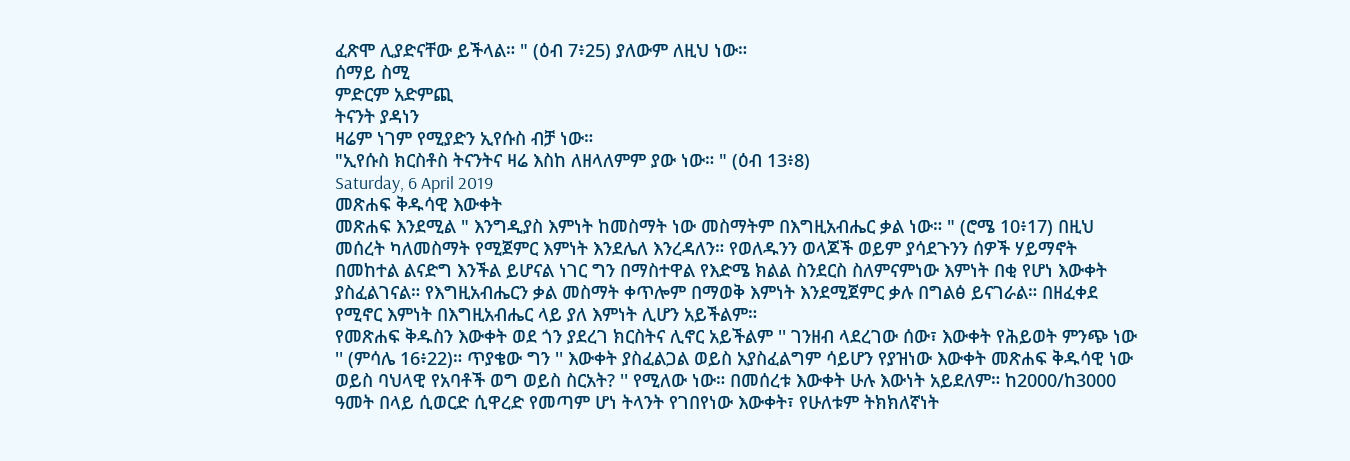ፈጽሞ ሊያድናቸው ይችላል። " (ዕብ 7፥25) ያለውም ለዚህ ነው።
ሰማይ ስሚ
ምድርም አድምጪ
ትናንት ያዳነን
ዛሬም ነገም የሚያድን ኢየሱስ ብቻ ነው።
"ኢየሱስ ክርስቶስ ትናንትና ዛሬ እስከ ለዘላለምም ያው ነው። " (ዕብ 13፥8)
Saturday, 6 April 2019
መጽሐፍ ቅዱሳዊ እውቀት
መጽሐፍ እንደሚል " እንግዲያስ እምነት ከመስማት ነው መስማትም በእግዚአብሔር ቃል ነው። " (ሮሜ 10፥17) በዚህ መሰረት ካለመስማት የሚጀምር እምነት እንደሌለ እንረዳለን። የወለዱንን ወላጆች ወይም ያሳደጉንን ሰዎች ሃይማኖት በመከተል ልናድግ እንችል ይሆናል ነገር ግን በማስተዋል የእድሜ ክልል ስንደርስ ስለምናምነው እምነት በቂ የሆነ እውቀት ያስፈልገናል። የእግዚአብሔርን ቃል መስማት ቀጥሎም በማወቅ እምነት እንደሚጀምር ቃሉ በግልፅ ይናገራል። በዘፈቀደ የሚኖር እምነት በእግዚአብሔር ላይ ያለ እምነት ሊሆን አይችልም።
የመጽሐፍ ቅዱስን እውቀት ወደ ጎን ያደረገ ክርስትና ሊኖር አይችልም '' ገንዘብ ላደረገው ሰው፣ እውቀት የሕይወት ምንጭ ነው '' (ምሳሌ 16፥22)። ጥያቄው ግን '' እውቀት ያስፈልጋል ወይስ አያስፈልግም ሳይሆን የያዝነው እውቀት መጽሐፍ ቅዱሳዊ ነው ወይስ ባህላዊ የአባቶች ወግ ወይስ ስርአት? '' የሚለው ነው። በመሰረቱ እውቀት ሁሉ እውነት አይደለም። ከ2000/ከ3000 ዓመት በላይ ሲወርድ ሲዋረድ የመጣም ሆነ ትላንት የገበየነው እውቀት፣ የሁለቱም ትክክለኛነት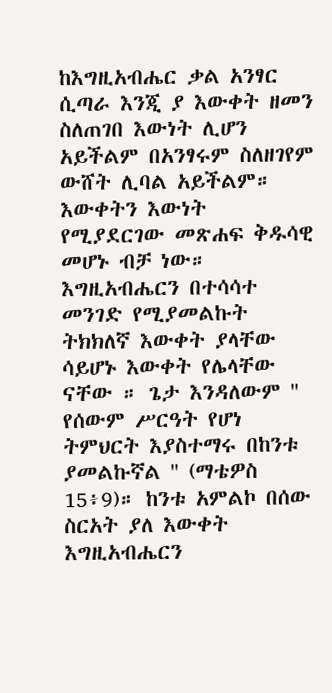ከእግዚአብሔር ቃል አንፃር ሲጣራ እንጂ ያ እውቀት ዘመን ስለጠገበ እውነት ሊሆን አይችልም በአንፃሩም ስለዘገየም ውሸት ሊባል አይችልም። እውቀትን እውነት የሚያደርገው መጽሐፍ ቅዱሳዊ መሆኑ ብቻ ነው።
እግዚአብሔርን በተሳሳተ መንገድ የሚያመልኩት ትክክለኛ እውቀት ያላቸው ሳይሆኑ እውቀት የሌላቸው ናቸው ። ጌታ እንዳለውም '' የሰውም ሥርዓት የሆነ ትምህርት እያስተማሩ በከንቱ ያመልኩኛል '' (ማቴዎስ 15፥9)። ከንቱ አምልኮ በሰው ስርአት ያለ እውቀት እግዚአብሔርን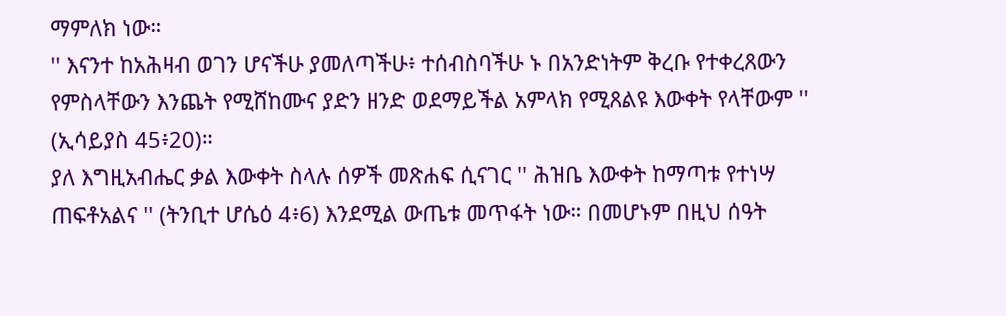ማምለክ ነው።
'' እናንተ ከአሕዛብ ወገን ሆናችሁ ያመለጣችሁ፥ ተሰብስባችሁ ኑ በአንድነትም ቅረቡ የተቀረጸውን የምስላቸውን እንጨት የሚሸከሙና ያድን ዘንድ ወደማይችል አምላክ የሚጸልዩ እውቀት የላቸውም '' (ኢሳይያስ 45፥20)።
ያለ እግዚአብሔር ቃል እውቀት ስላሉ ሰዎች መጽሐፍ ሲናገር '' ሕዝቤ እውቀት ከማጣቱ የተነሣ ጠፍቶአልና '' (ትንቢተ ሆሴዕ 4፥6) እንደሚል ውጤቱ መጥፋት ነው። በመሆኑም በዚህ ሰዓት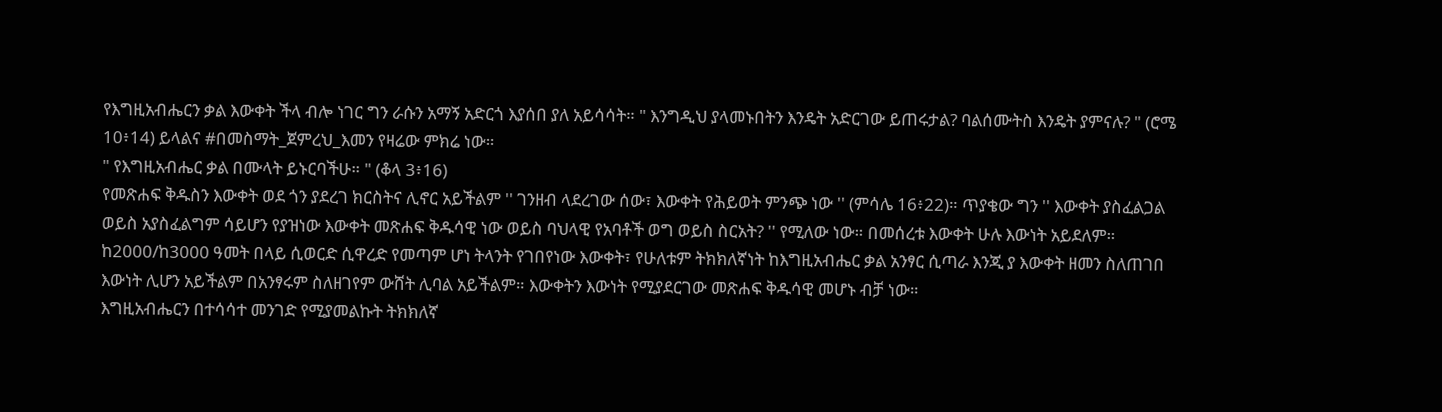የእግዚአብሔርን ቃል እውቀት ችላ ብሎ ነገር ግን ራሱን አማኝ አድርጎ እያሰበ ያለ አይሳሳት። " እንግዲህ ያላመኑበትን እንዴት አድርገው ይጠሩታል? ባልሰሙትስ እንዴት ያምናሉ? " (ሮሜ 10፥14) ይላልና #በመስማት_ጀምረህ_እመን የዛሬው ምክሬ ነው።
" የእግዚአብሔር ቃል በሙላት ይኑርባችሁ። " (ቆላ 3፥16)
የመጽሐፍ ቅዱስን እውቀት ወደ ጎን ያደረገ ክርስትና ሊኖር አይችልም '' ገንዘብ ላደረገው ሰው፣ እውቀት የሕይወት ምንጭ ነው '' (ምሳሌ 16፥22)። ጥያቄው ግን '' እውቀት ያስፈልጋል ወይስ አያስፈልግም ሳይሆን የያዝነው እውቀት መጽሐፍ ቅዱሳዊ ነው ወይስ ባህላዊ የአባቶች ወግ ወይስ ስርአት? '' የሚለው ነው። በመሰረቱ እውቀት ሁሉ እውነት አይደለም። ከ2000/ከ3000 ዓመት በላይ ሲወርድ ሲዋረድ የመጣም ሆነ ትላንት የገበየነው እውቀት፣ የሁለቱም ትክክለኛነት ከእግዚአብሔር ቃል አንፃር ሲጣራ እንጂ ያ እውቀት ዘመን ስለጠገበ እውነት ሊሆን አይችልም በአንፃሩም ስለዘገየም ውሸት ሊባል አይችልም። እውቀትን እውነት የሚያደርገው መጽሐፍ ቅዱሳዊ መሆኑ ብቻ ነው።
እግዚአብሔርን በተሳሳተ መንገድ የሚያመልኩት ትክክለኛ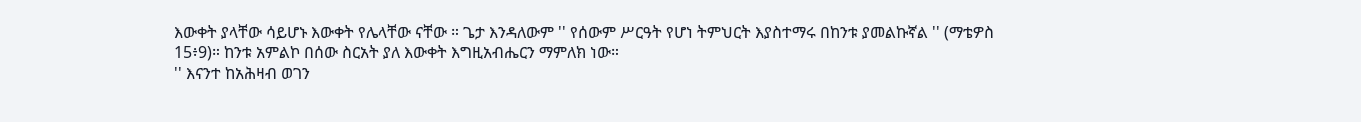እውቀት ያላቸው ሳይሆኑ እውቀት የሌላቸው ናቸው ። ጌታ እንዳለውም '' የሰውም ሥርዓት የሆነ ትምህርት እያስተማሩ በከንቱ ያመልኩኛል '' (ማቴዎስ 15፥9)። ከንቱ አምልኮ በሰው ስርአት ያለ እውቀት እግዚአብሔርን ማምለክ ነው።
'' እናንተ ከአሕዛብ ወገን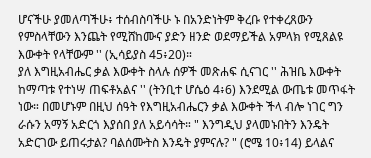ሆናችሁ ያመለጣችሁ፥ ተሰብስባችሁ ኑ በአንድነትም ቅረቡ የተቀረጸውን የምስላቸውን እንጨት የሚሸከሙና ያድን ዘንድ ወደማይችል አምላክ የሚጸልዩ እውቀት የላቸውም '' (ኢሳይያስ 45፥20)።
ያለ እግዚአብሔር ቃል እውቀት ስላሉ ሰዎች መጽሐፍ ሲናገር '' ሕዝቤ እውቀት ከማጣቱ የተነሣ ጠፍቶአልና '' (ትንቢተ ሆሴዕ 4፥6) እንደሚል ውጤቱ መጥፋት ነው። በመሆኑም በዚህ ሰዓት የእግዚአብሔርን ቃል እውቀት ችላ ብሎ ነገር ግን ራሱን አማኝ አድርጎ እያሰበ ያለ አይሳሳት። " እንግዲህ ያላመኑበትን እንዴት አድርገው ይጠሩታል? ባልሰሙትስ እንዴት ያምናሉ? " (ሮሜ 10፥14) ይላልና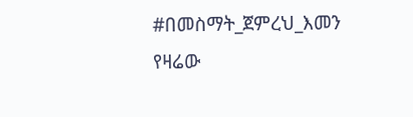#በመስማት_ጀምረህ_እመን የዛሬው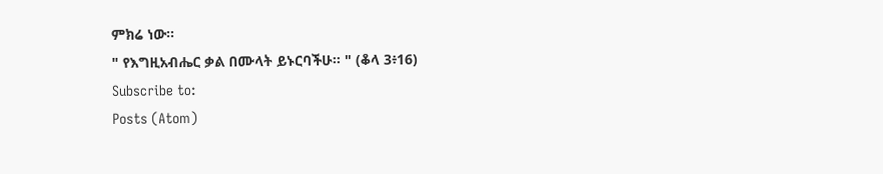ምክሬ ነው።
" የእግዚአብሔር ቃል በሙላት ይኑርባችሁ። " (ቆላ 3፥16)
Subscribe to:
Posts (Atom)